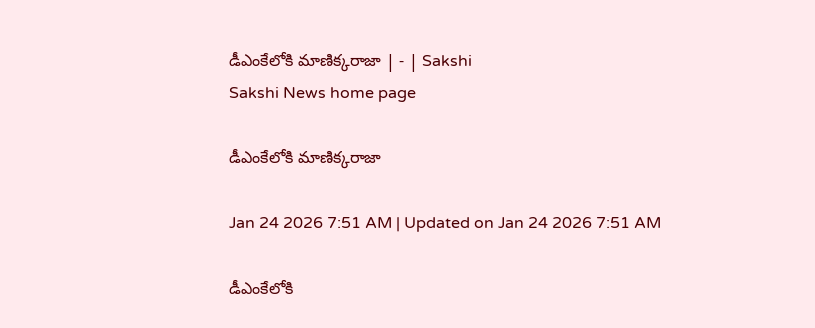డీఎంకేలోకి మాణిక్కరాజా | - | Sakshi
Sakshi News home page

డీఎంకేలోకి మాణిక్కరాజా

Jan 24 2026 7:51 AM | Updated on Jan 24 2026 7:51 AM

డీఎంకేలోకి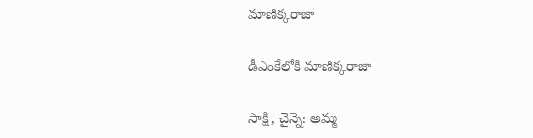మాణిక్కరాజా

డీఎంకేలోకి మాణిక్కరాజా

సాక్షి, చైన్నె: అమ్మ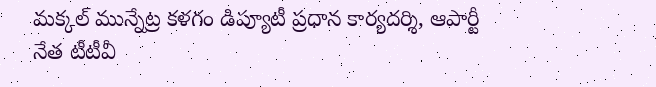మక్కల్‌ మున్నేట్ర కళగం డిప్యూటీ ప్రధాన కార్యదర్శి, ఆపార్టీ నేత టీటీవీ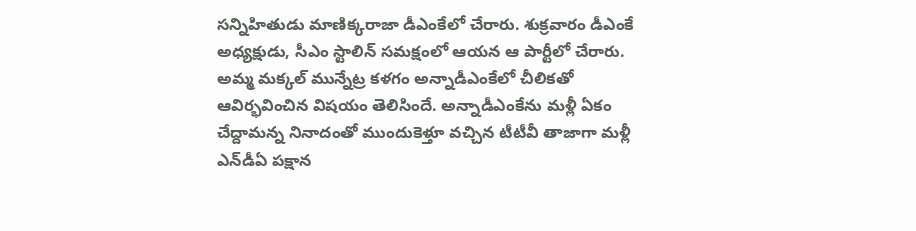సన్నిహితుడు మాణిక్కరాజా డీఎంకేలో చేరారు. శుక్రవారం డీఎంకే అధ్యక్షుడు, సీఎం స్టాలిన్‌ సమక్షంలో ఆయన ఆ పార్టీలో చేరారు. అమ్మ మక్కల్‌ మున్నేట్ర కళగం అన్నాడీఎంకేలో చీలికతో ఆవిర్భవించిన విషయం తెలిసిందే. అన్నాడీఎంకేను మళ్లీ ఏకం చేద్దామన్న నినాదంతో ముందుకెళ్తూ వచ్చిన టీటీవీ తాజాగా మళ్లీ ఎన్‌డీఏ పక్షాన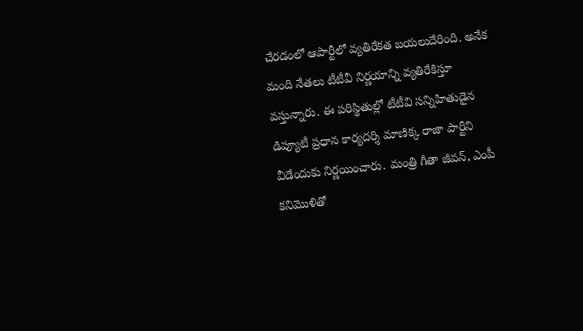చేరడంలో ఆపార్టీలో వ్యతిరేకత బయలుదేరింది. అనేక మంది నేతలు టీటీవీ నిర్ణయాన్ని వ్యతిరేకిస్తూ వస్తున్నారు. ఈ పరిస్థితుల్లో టీటీవి సన్నిహితుడైన డిప్యూటీ ప్రధాన కార్యదర్శి మాణిక్క రాజా పార్టీని వీడేందుకు నిర్ణయించారు. మంత్రి గీతా జీవన్‌, ఎంపీ కనిమొళితో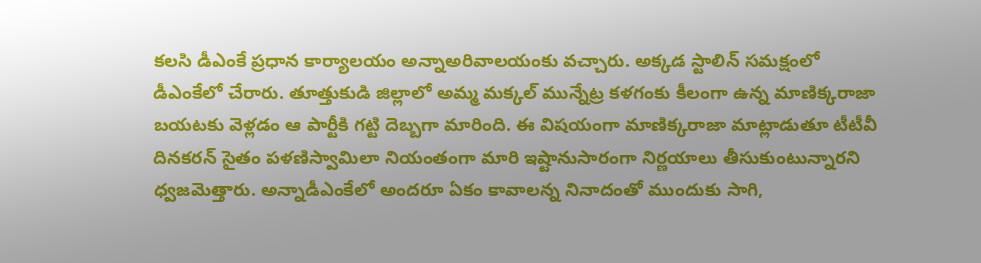కలసి డీఎంకే ప్రధాన కార్యాలయం అన్నాఅరివాలయంకు వచ్చారు. అక్కడ స్టాలిన్‌ సమక్షంలో డీఎంకేలో చేరారు. తూత్తుకుడి జిల్లాలో అమ్మ మక్కల్‌ మున్నేట్ర కళగంకు కీలంగా ఉన్న మాణిక్కరాజా బయటకు వెళ్లడం ఆ పార్టీకి గట్టి దెబ్బగా మారింది. ఈ విషయంగా మాణిక్కరాజా మాట్లాడుతూ టీటీవీ దినకరన్‌ సైతం పళణిస్వామిలా నియంతంగా మారి ఇష్టానుసారంగా నిర్ణయాలు తీసుకుంటున్నారని ధ్వజమెత్తారు. అన్నాడీఎంకేలో అందరూ ఏకం కావాలన్న నినాదంతో ముందుకు సాగి,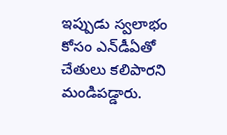ఇప్పుడు స్వలాభం కోసం ఎన్‌డీఏతో చేతులు కలిపారని మండిపడ్డారు.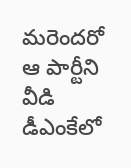మరెందరో ఆ పార్టీని వీడి డీఎంకేలో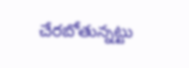చేరబోతున్నట్టు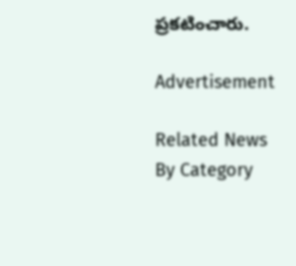ప్రకటించారు.

Advertisement

Related News By Category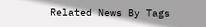Related News By Tags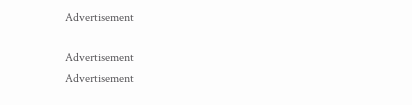Advertisement

Advertisement
Advertisement